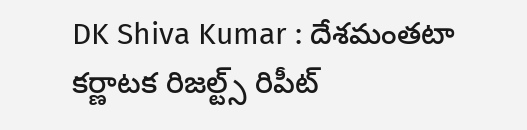DK Shiva Kumar : దేశ‌మంత‌టా క‌ర్ణాట‌క రిజ‌ల్ట్స్ రిపీట్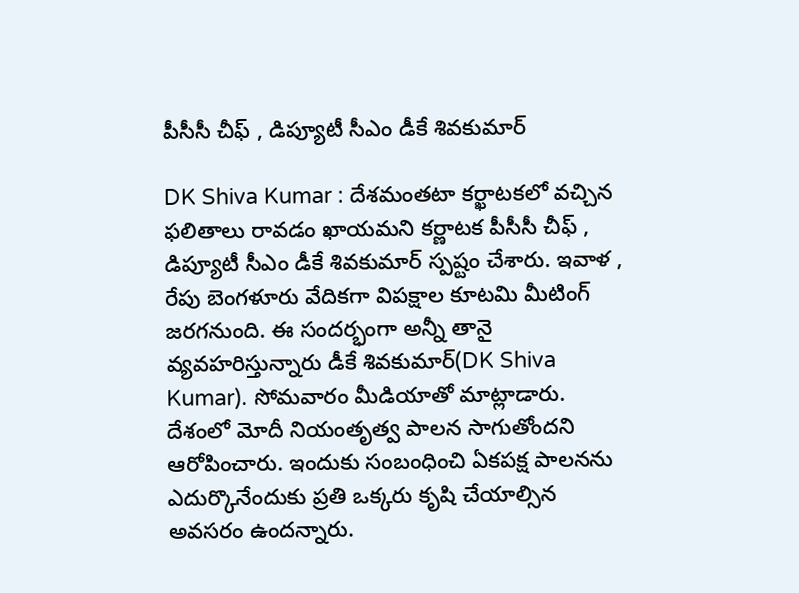పీసీసీ చీఫ్ , డిప్యూటీ సీఎం డీకే శివ‌కుమార్

DK Shiva Kumar : దేశ‌మంత‌టా కర్ఖాట‌కలో వ‌చ్చిన ఫ‌లితాలు రావ‌డం ఖాయ‌మ‌ని క‌ర్ణాట‌క పీసీసీ చీఫ్ , డిప్యూటీ సీఎం డీకే శివ‌కుమార్ స్ప‌ష్టం చేశారు. ఇవాళ , రేపు బెంగ‌ళూరు వేదిక‌గా విప‌క్షాల కూట‌మి మీటింగ్ జ‌ర‌గ‌నుంది. ఈ సంద‌ర్భంగా అన్నీ తానై వ్య‌వ‌హ‌రిస్తున్నారు డీకే శివ‌కుమార్(DK Shiva Kumar). సోమ‌వారం మీడియాతో మాట్లాడారు. దేశంలో మోదీ నియంతృత్వ పాల‌న సాగుతోంద‌ని ఆరోపించారు. ఇందుకు సంబంధించి ఏక‌ప‌క్ష పాల‌న‌ను ఎదుర్కొనేందుకు ప్ర‌తి ఒక్క‌రు కృషి చేయాల్సిన అవ‌స‌రం ఉంద‌న్నారు.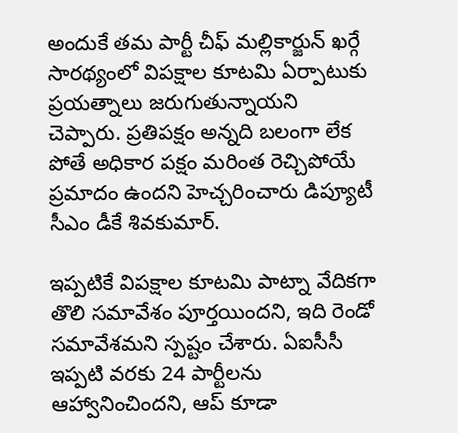అందుకే త‌మ పార్టీ చీఫ్ మ‌ల్లికార్జున్ ఖ‌ర్గే సార‌థ్యంలో విప‌క్షాల కూట‌మి ఏర్పాటుకు ప్ర‌య‌త్నాలు జ‌రుగుతున్నాయ‌ని చెప్పారు. ప్ర‌తిప‌క్షం అన్న‌ది బ‌లంగా లేక పోతే అధికార ప‌క్షం మ‌రింత రెచ్చిపోయే ప్ర‌మాదం ఉంద‌ని హెచ్చ‌రించారు డిప్యూటీ సీఎం డీకే శివ‌కుమార్.

ఇప్ప‌టికే విప‌క్షాల కూట‌మి పాట్నా వేదిక‌గా తొలి స‌మావేశం పూర్త‌యింద‌ని, ఇది రెండో స‌మావేశమ‌ని స్ప‌ష్టం చేశారు. ఏఐసీసీ ఇప్ప‌టి వ‌ర‌కు 24 పార్టీల‌ను ఆహ్వానించింద‌ని, ఆప్ కూడా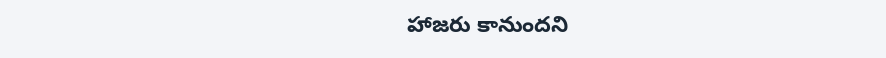హాజ‌రు కానుంద‌ని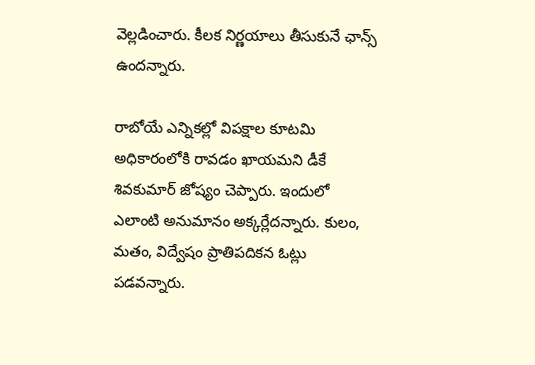వెల్ల‌డించారు. కీల‌క నిర్ణ‌యాలు తీసుకునే ఛాన్స్ ఉంద‌న్నారు.

రాబోయే ఎన్నిక‌ల్లో విప‌క్షాల కూట‌మి అధికారంలోకి రావ‌డం ఖాయ‌మ‌ని డీకే శివ‌కుమార్ జోష్యం చెప్పారు. ఇందులో ఎలాంటి అనుమానం అక్క‌ర్లేద‌న్నారు. కులం, మ‌తం, విద్వేషం ప్రాతిప‌దిక‌న ఓట్లు ప‌డ‌వ‌న్నారు.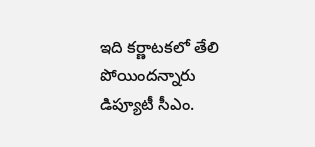ఇది క‌ర్ణాట‌క‌లో తేలి పోయింద‌న్నారు డిప్యూటీ సీఎం.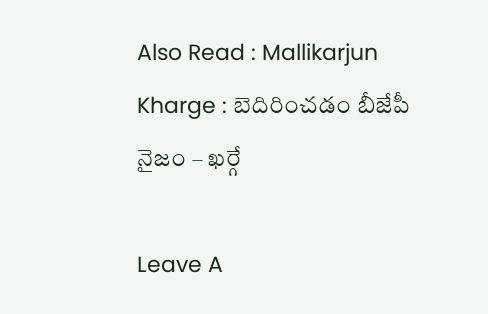Also Read : Mallikarjun Kharge : బెదిరించ‌డం బీజేపీ నైజం – ఖర్గే

Leave A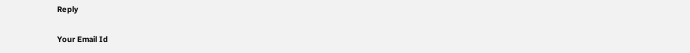Reply

Your Email Id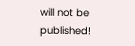will not be published!